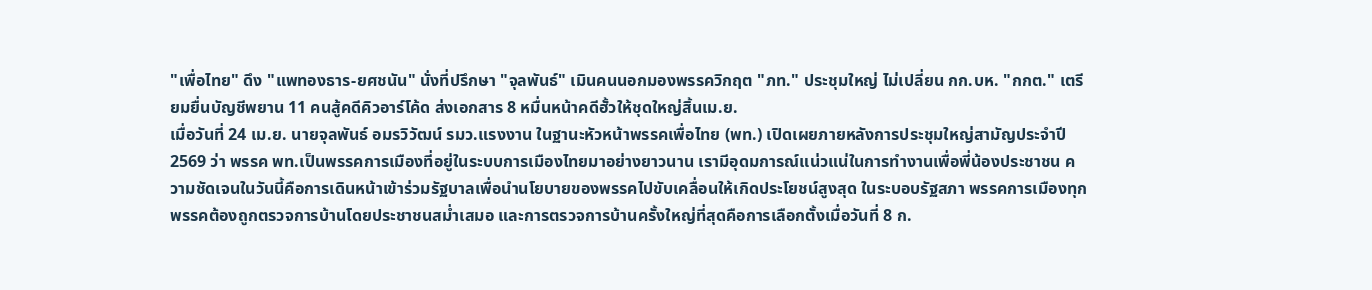"เพื่อไทย" ดึง "แพทองธาร-ยศชนัน" นั่งที่ปรึกษา "จุลพันธ์" เมินคนนอกมองพรรควิกฤต "ภท." ประชุมใหญ่ ไม่เปลี่ยน กก.บห. "กกต." เตรียมยื่นบัญชีพยาน 11 คนสู้คดีคิวอาร์โค้ด ส่งเอกสาร 8 หมื่นหน้าคดีฮั้วให้ชุดใหญ่สิ้นเม.ย.
เมื่อวันที่ 24 เม.ย. นายจุลพันธ์ อมรวิวัฒน์ รมว.แรงงาน ในฐานะหัวหน้าพรรคเพื่อไทย (พท.) เปิดเผยภายหลังการประชุมใหญ่สามัญประจำปี 2569 ว่า พรรค พท.เป็นพรรคการเมืองที่อยู่ในระบบการเมืองไทยมาอย่างยาวนาน เรามีอุดมการณ์แน่วแน่ในการทำงานเพื่อพี่น้องประชาชน ความชัดเจนในวันนี้คือการเดินหน้าเข้าร่วมรัฐบาลเพื่อนำนโยบายของพรรคไปขับเคลื่อนให้เกิดประโยชน์สูงสุด ในระบอบรัฐสภา พรรคการเมืองทุกพรรคต้องถูกตรวจการบ้านโดยประชาชนสม่ำเสมอ และการตรวจการบ้านครั้งใหญ่ที่สุดคือการเลือกตั้งเมื่อวันที่ 8 ก.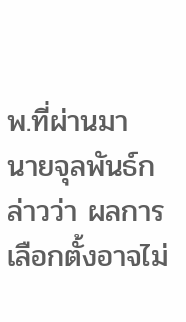พ.ที่ผ่านมา
นายจุลพันธ์กล่าวว่า ผลการเลือกตั้งอาจไม่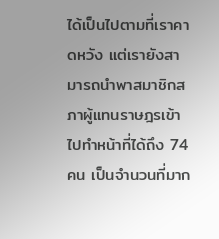ได้เป็นไปตามที่เราคาดหวัง แต่เรายังสามารถนำพาสมาชิกสภาผู้แทนราษฎรเข้าไปทำหน้าที่ได้ถึง 74 คน เป็นจำนวนที่มาก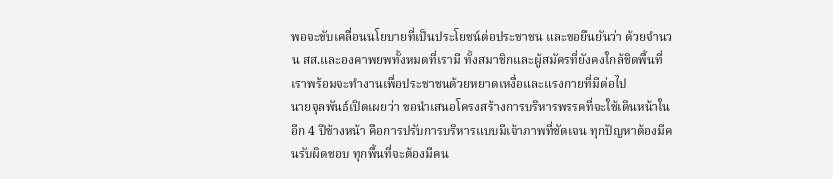พอจะขับเคลื่อนนโยบายที่เป็นประโยชน์ต่อประชาชน และขอยืนยันว่า ด้วยจำนวน สส.และองคาพยพทั้งหมดที่เรามี ทั้งสมาชิกและผู้สมัครที่ยังคงใกล้ชิดพื้นที่ เราพร้อมจะทำงานเพื่อประชาชนด้วยหยาดเหงื่อและแรงกายที่มีต่อไป
นายจุลพันธ์เปิดเผยว่า ขอนำเสนอโครงสร้างการบริหารพรรคที่จะใช้เดินหน้าในอีก 4 ปีข้างหน้า คือการปรับการบริหารแบบมีเจ้าภาพที่ชัดเจน ทุกปัญหาต้องมีคนรับผิดชอบ ทุกพื้นที่จะต้องมีคน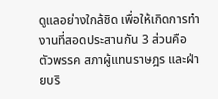ดูแลอย่างใกล้ชิด เพื่อให้เกิดการทำงานที่สอดประสานกัน 3 ส่วนคือ ตัวพรรค สภาผู้แทนราษฎร และฝ่ายบริ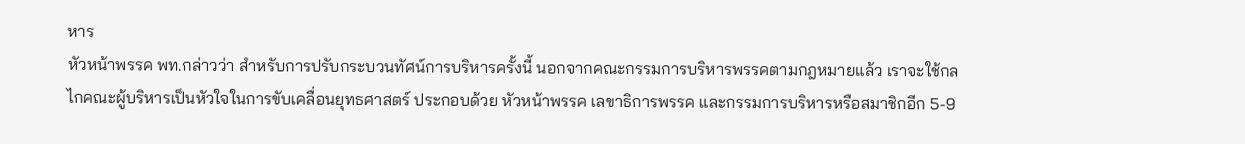หาร
หัวหน้าพรรค พท.กล่าวว่า สำหรับการปรับกระบวนทัศน์การบริหารครั้งนี้ นอกจากคณะกรรมการบริหารพรรคตามกฎหมายแล้ว เราจะใช้กลไกคณะผู้บริหารเป็นหัวใจในการขับเคลื่อนยุทธศาสตร์ ประกอบด้วย หัวหน้าพรรค เลขาธิการพรรค และกรรมการบริหารหรือสมาชิกอีก 5-9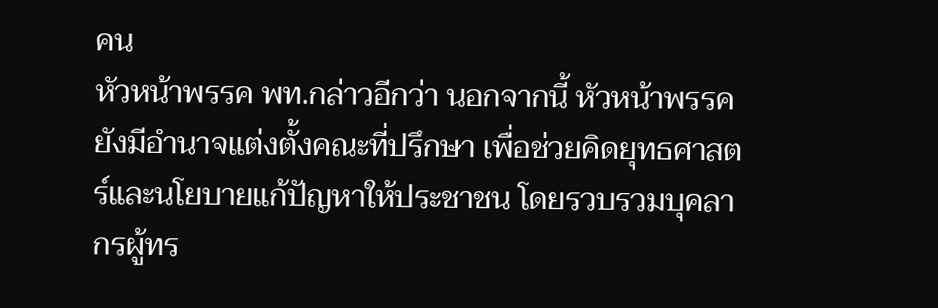คน
หัวหน้าพรรค พท.กล่าวอีกว่า นอกจากนี้ หัวหน้าพรรคยังมีอำนาจแต่งตั้งคณะที่ปรึกษา เพื่อช่วยคิดยุทธศาสตร์และนโยบายแก้ปัญหาให้ประชาชน โดยรวบรวมบุคลากรผู้ทร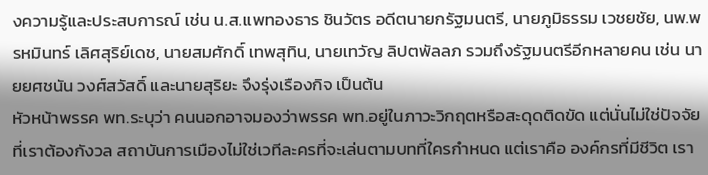งความรู้และประสบการณ์ เช่น น.ส.แพทองธาร ชินวัตร อดีตนายกรัฐมนตรี, นายภูมิธรรม เวชยชัย, นพ.พรหมินทร์ เลิศสุริย์เดช, นายสมศักดิ์ เทพสุทิน, นายเทวัญ ลิปตพัลลภ รวมถึงรัฐมนตรีอีกหลายคน เช่น นายยศชนัน วงศ์สวัสดิ์ และนายสุริยะ จึงรุ่งเรืองกิจ เป็นต้น
หัวหน้าพรรค พท.ระบุว่า คนนอกอาจมองว่าพรรค พท.อยู่ในภาวะวิกฤตหรือสะดุดติดขัด แต่นั่นไม่ใช่ปัจจัยที่เราต้องกังวล สถาบันการเมืองไม่ใช่เวทีละครที่จะเล่นตามบทที่ใครกำหนด แต่เราคือ องค์กรที่มีชีวิต เรา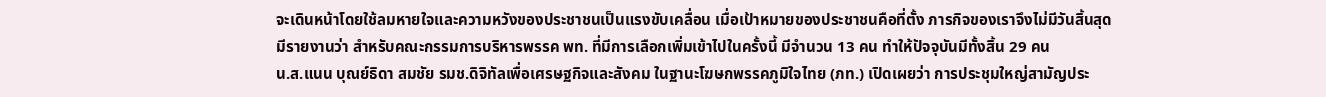จะเดินหน้าโดยใช้ลมหายใจและความหวังของประชาชนเป็นแรงขับเคลื่อน เมื่อเป้าหมายของประชาชนคือที่ตั้ง ภารกิจของเราจึงไม่มีวันสิ้นสุด
มีรายงานว่า สำหรับคณะกรรมการบริหารพรรค พท. ที่มีการเลือกเพิ่มเข้าไปในครั้งนี้ มีจำนวน 13 คน ทำให้ปัจจุบันมีทั้งสิ้น 29 คน
น.ส.แนน บุณย์ธิดา สมชัย รมช.ดิจิทัลเพื่อเศรษฐกิจและสังคม ในฐานะโฆษกพรรคภูมิใจไทย (ภท.) เปิดเผยว่า การประชุมใหญ่สามัญประ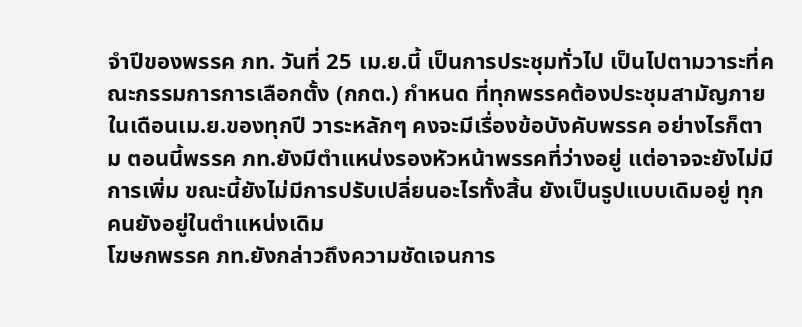จำปีของพรรค ภท. วันที่ 25 เม.ย.นี้ เป็นการประชุมทั่วไป เป็นไปตามวาระที่คณะกรรมการการเลือกตั้ง (กกต.) กำหนด ที่ทุกพรรคต้องประชุมสามัญภายในเดือนเม.ย.ของทุกปี วาระหลักๆ คงจะมีเรื่องข้อบังคับพรรค อย่างไรก็ตาม ตอนนี้พรรค ภท.ยังมีตำแหน่งรองหัวหน้าพรรคที่ว่างอยู่ แต่อาจจะยังไม่มีการเพิ่ม ขณะนี้ยังไม่มีการปรับเปลี่ยนอะไรทั้งสิ้น ยังเป็นรูปแบบเดิมอยู่ ทุกคนยังอยู่ในตำแหน่งเดิม
โฆษกพรรค ภท.ยังกล่าวถึงความชัดเจนการ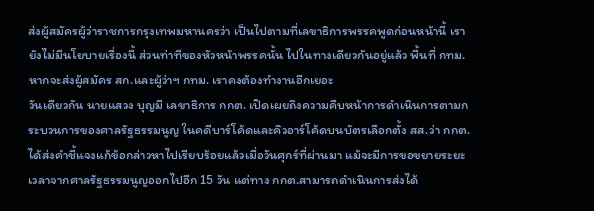ส่งผู้สมัครผู้ว่าราชการกรุงเทพมหานครว่า เป็นไปตามที่เลขาธิการพรรคพูดก่อนหน้านี้ เรายังไม่มีนโยบายเรื่องนี้ ส่วนท่าทีของหัวหน้าพรรคนั้น ไปในทางเดียวกันอยู่แล้ว พื้นที่ กทม. หากจะส่งผู้สมัคร สก.และผู้ว่าฯ กทม. เราคงต้องทำงานอีกเยอะ
วันเดียวกัน นายแสวง บุญมี เลขาธิการ กกต. เปิดเผยถึงความคืบหน้าการดำเนินการตามกระบวนการของศาลรัฐธรรมนูญ ในคดีบาร์โค้ดและคิวอาร์โค้ดบนบัตรเลือกตั้ง สส.ว่า กกต.ได้ส่งคำชี้แจงแก้ข้อกล่าวหาไปเรียบร้อยแล้วเมื่อวันศุกร์ที่ผ่านมา แม้จะมีการขอขยายระยะเวลาจากศาลรัฐธรรมนูญออกไปอีก 15 วัน แต่ทาง กกต.สามารถดำเนินการส่งได้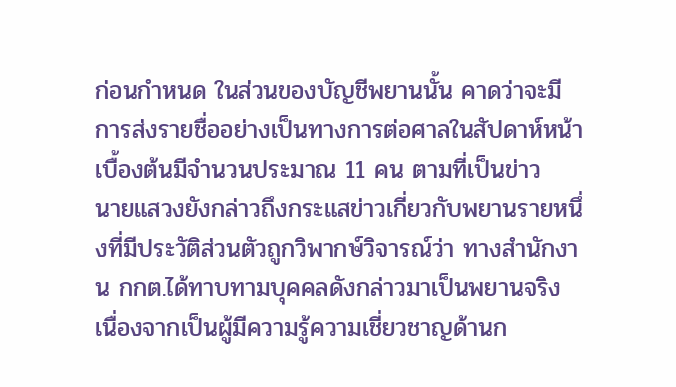ก่อนกำหนด ในส่วนของบัญชีพยานนั้น คาดว่าจะมีการส่งรายชื่ออย่างเป็นทางการต่อศาลในสัปดาห์หน้า เบื้องต้นมีจำนวนประมาณ 11 คน ตามที่เป็นข่าว
นายแสวงยังกล่าวถึงกระแสข่าวเกี่ยวกับพยานรายหนึ่งที่มีประวัติส่วนตัวถูกวิพากษ์วิจารณ์ว่า ทางสำนักงาน กกต.ได้ทาบทามบุคคลดังกล่าวมาเป็นพยานจริง เนื่องจากเป็นผู้มีความรู้ความเชี่ยวชาญด้านก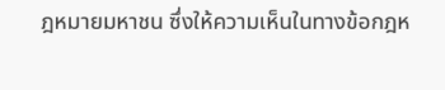ฎหมายมหาชน ซึ่งให้ความเห็นในทางข้อกฎห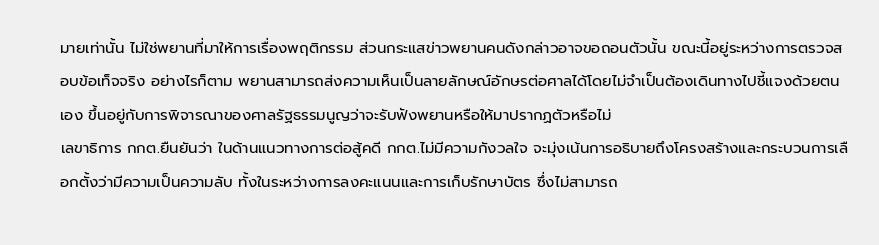มายเท่านั้น ไม่ใช่พยานที่มาให้การเรื่องพฤติกรรม ส่วนกระแสข่าวพยานคนดังกล่าวอาจขอถอนตัวนั้น ขณะนี้อยู่ระหว่างการตรวจสอบข้อเท็จจริง อย่างไรก็ตาม พยานสามารถส่งความเห็นเป็นลายลักษณ์อักษรต่อศาลได้โดยไม่จำเป็นต้องเดินทางไปชี้แจงด้วยตนเอง ขึ้นอยู่กับการพิจารณาของศาลรัฐธรรมนูญว่าจะรับฟังพยานหรือให้มาปรากฏตัวหรือไม่
เลขาธิการ กกต.ยืนยันว่า ในด้านแนวทางการต่อสู้คดี กกต.ไม่มีความกังวลใจ จะมุ่งเน้นการอธิบายถึงโครงสร้างและกระบวนการเลือกตั้งว่ามีความเป็นความลับ ทั้งในระหว่างการลงคะแนนและการเก็บรักษาบัตร ซึ่งไม่สามารถ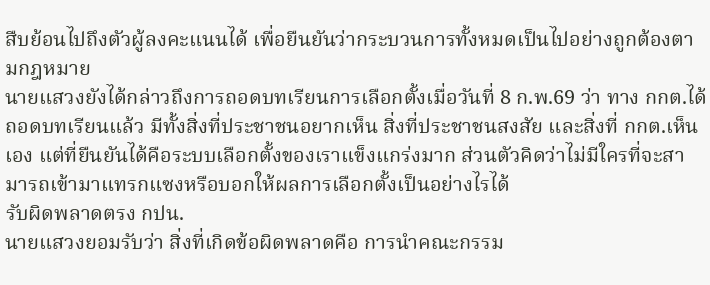สืบย้อนไปถึงตัวผู้ลงคะแนนได้ เพื่อยืนยันว่ากระบวนการทั้งหมดเป็นไปอย่างถูกต้องตามกฎหมาย
นายแสวงยังได้กล่าวถึงการถอดบทเรียนการเลือกตั้งเมื่อวันที่ 8 ก.พ.69 ว่า ทาง กกต.ได้ถอดบทเรียนแล้ว มีทั้งสิ่งที่ประชาชนอยากเห็น สิ่งที่ประชาชนสงสัย และสิ่งที่ กกต.เห็นเอง แต่ที่ยืนยันได้คือระบบเลือกตั้งของเราแข็งแกร่งมาก ส่วนตัวคิดว่าไม่มีใครที่จะสามารถเข้ามาแทรกแซงหรือบอกให้ผลการเลือกตั้งเป็นอย่างไรได้
รับผิดพลาดตรง กปน.
นายแสวงยอมรับว่า สิ่งที่เกิดข้อผิดพลาดคือ การนำคณะกรรม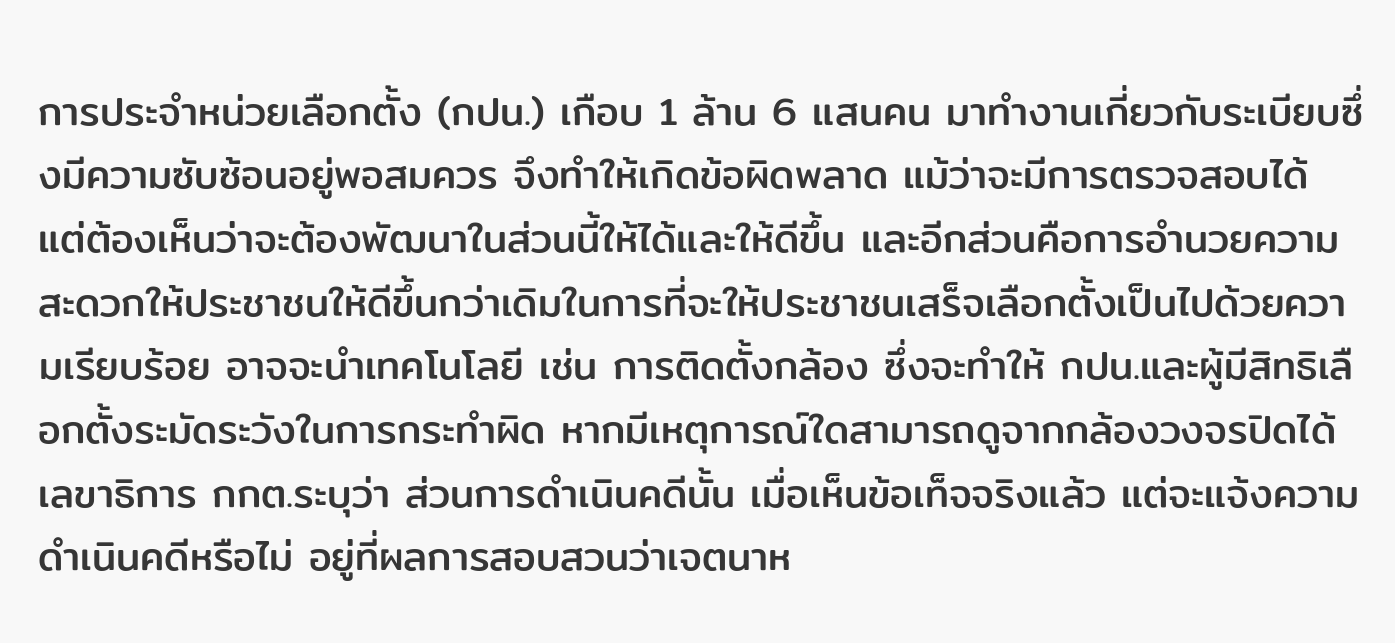การประจำหน่วยเลือกตั้ง (กปน.) เกือบ 1 ล้าน 6 แสนคน มาทำงานเกี่ยวกับระเบียบซึ่งมีความซับซ้อนอยู่พอสมควร จึงทำให้เกิดข้อผิดพลาด แม้ว่าจะมีการตรวจสอบได้ แต่ต้องเห็นว่าจะต้องพัฒนาในส่วนนี้ให้ได้และให้ดีขึ้น และอีกส่วนคือการอำนวยความสะดวกให้ประชาชนให้ดีขึ้นกว่าเดิมในการที่จะให้ประชาชนเสร็จเลือกตั้งเป็นไปด้วยความเรียบร้อย อาจจะนำเทคโนโลยี เช่น การติดตั้งกล้อง ซึ่งจะทำให้ กปน.และผู้มีสิทธิเลือกตั้งระมัดระวังในการกระทำผิด หากมีเหตุการณ์ใดสามารถดูจากกล้องวงจรปิดได้
เลขาธิการ กกต.ระบุว่า ส่วนการดำเนินคดีนั้น เมื่อเห็นข้อเท็จจริงแล้ว แต่จะแจ้งความดำเนินคดีหรือไม่ อยู่ที่ผลการสอบสวนว่าเจตนาห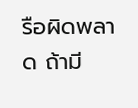รือผิดพลาด ถ้ามี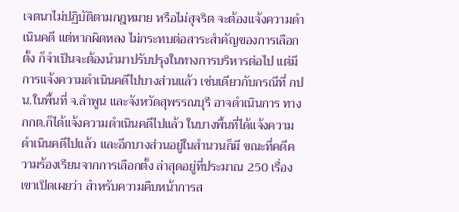เจตนาไม่ปฏิบัติตามกฎหมาย หรือไม่สุจริต จะต้องแจ้งความดำเนินคดี แต่หากผิดหลง ไม่กระทบต่อสาระสำคัญของการเลือกตั้ง ก็จำเป็นจะต้องนำมาปรับปรุงในทางการบริหารต่อไป แต่มีการแจ้งความดำเนินคดีไปบางส่วนแล้ว เช่นเดียวกับกรณีที่ กปน.ในพื้นที่ จ.ลำพูน และจังหวัดสุพรรณบุรี อาจดำเนินการ ทาง กกต.ก็ได้แจ้งความดำเนินคดีไปแล้ว ในบางพื้นที่ได้แจ้งความดำเนินคดีไปแล้ว และอีกบางส่วนอยู่ในสำนวนก็มี ขณะที่คดีความร้องเรียนจากการเลือกตั้ง ล่าสุดอยู่ที่ประมาณ 250 เรื่อง
เขาเปิดเผยว่า สำหรับความคืบหน้าการส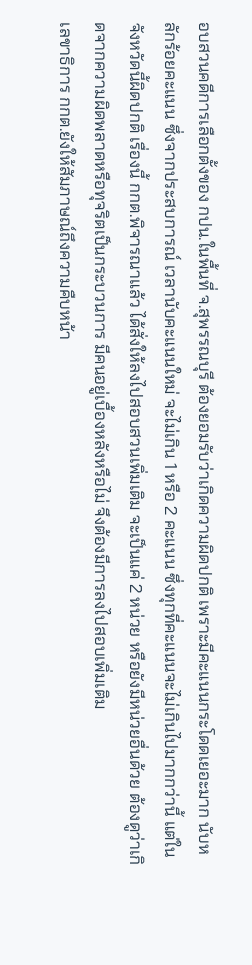อบสวนคดีการเลือกตั้งของ กปน.ในพื้นที่ จ.สุพรรณบุรี ต้องยอมรับว่าเกิดความผิดปกติ เพราะมีคะแนนกระโดดเยอะมาก นับหลักร้อยคะแนน ซึ่งจากประสบการณ์ เวลานับคะแนนใหม่ จะไม่เกิน 1 หรือ 2 คะแนน ซึ่งทุกที่คะแนนจะไม่เกินไปมากกว่านี้ แต่ในจังหวัดนี้ผิดปกติ เรื่องนี้ กกต.พิจารณาแล้ว ได้สั่งให้ลงไปสอบสวนเพิ่มเติม จะเป็นแค่ 2 หน่วย หรือยังมีหน่วยอื่นด้วย ต้องดูว่าเกิดจากความผิดพลาดหรือทุจริตเป็นกระบวนการ มีคนอยู่เบื้องหลังหรือไม่ จึงต้องมีการลงไปสอบเพิ่มเติม
เลขาธิการ กกต.ยังให้สัมภาษณ์ถึงความคืบหน้า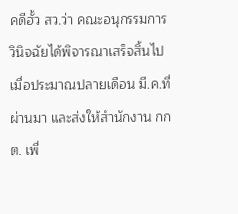คดีฮั้ว สว.ว่า คณะอนุกรรมการวินิจฉัยได้พิจารณาเสร็จสิ้นไปเมื่อประมาณปลายเดือน มี.ค.ที่ผ่านมา และส่งให้สำนักงาน กกต. เพื่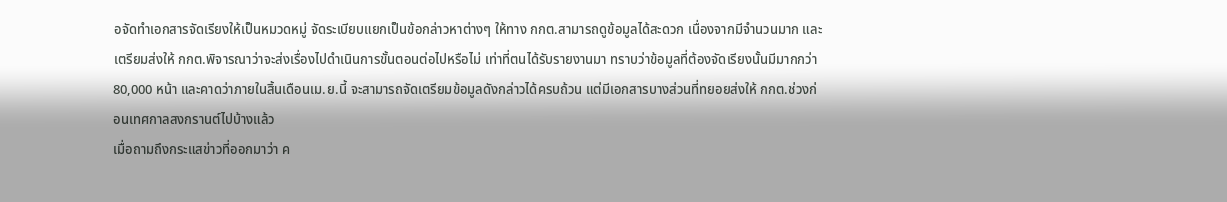อจัดทำเอกสารจัดเรียงให้เป็นหมวดหมู่ จัดระเบียบแยกเป็นข้อกล่าวหาต่างๆ ให้ทาง กกต.สามารถดูข้อมูลได้สะดวก เนื่องจากมีจำนวนมาก และเตรียมส่งให้ กกต.พิจารณาว่าจะส่งเรื่องไปดำเนินการขั้นตอนต่อไปหรือไม่ เท่าที่ตนได้รับรายงานมา ทราบว่าข้อมูลที่ต้องจัดเรียงนั้นมีมากกว่า 80,000 หน้า และคาดว่าภายในสิ้นเดือนเม.ย.นี้ จะสามารถจัดเตรียมข้อมูลดังกล่าวได้ครบถ้วน แต่มีเอกสารบางส่วนที่ทยอยส่งให้ กกต.ช่วงก่อนเทศกาลสงกรานต์ไปบ้างแล้ว
เมื่อถามถึงกระแสข่าวที่ออกมาว่า ค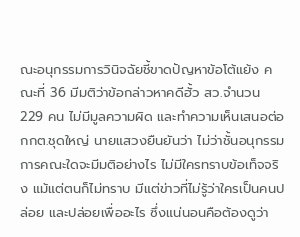ณะอนุกรรมการวินิจฉัยชี้ขาดปัญหาข้อโต้แย้ง คณะที่ 36 มีมติว่าข้อกล่าวหาคดีฮั้ว สว.จำนวน 229 คน ไม่มีมูลความผิด และทำความเห็นเสนอต่อ กกต.ชุดใหญ่ นายแสวงยืนยันว่า ไม่ว่าชั้นอนุกรรมการคณะใดจะมีมติอย่างไร ไม่มีใครทราบข้อเท็จจริง แม้แต่ตนก็ไม่ทราบ มีแต่ข่าวที่ไม่รู้ว่าใครเป็นคนปล่อย และปล่อยเพื่ออะไร ซึ่งแน่นอนคือต้องดูว่า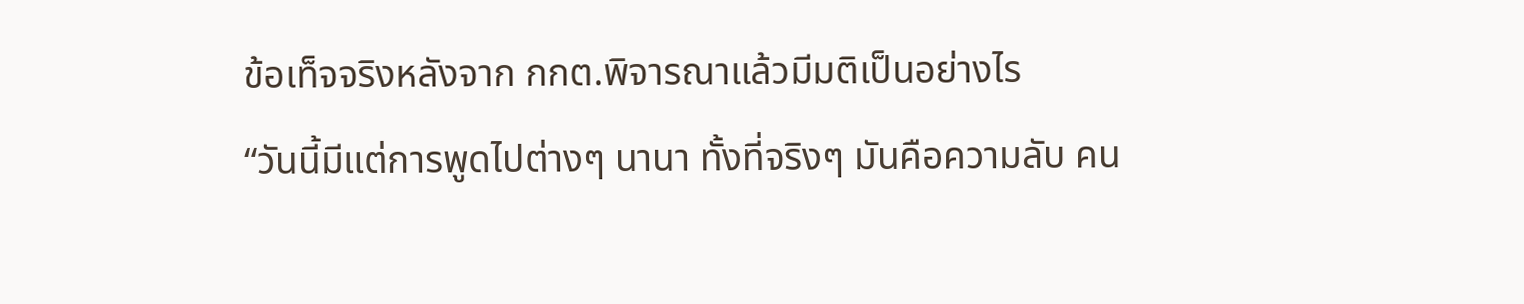ข้อเท็จจริงหลังจาก กกต.พิจารณาแล้วมีมติเป็นอย่างไร
“วันนี้มีแต่การพูดไปต่างๆ นานา ทั้งที่จริงๆ มันคือความลับ คน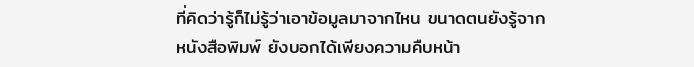ที่คิดว่ารู้ก็ไม่รู้ว่าเอาข้อมูลมาจากไหน ขนาดตนยังรู้จากหนังสือพิมพ์ ยังบอกได้เพียงความคืบหน้า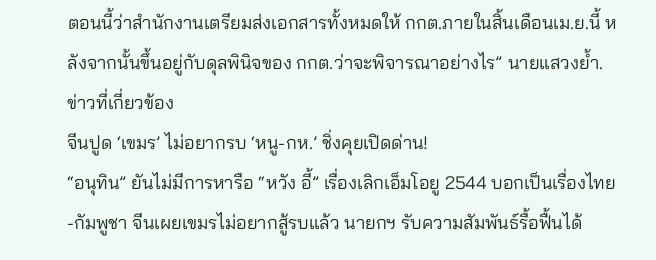ตอนนี้ว่าสำนักงานเตรียมส่งเอกสารทั้งหมดให้ กกต.ภายในสิ้นเดือนเม.ย.นี้ หลังจากนั้นขึ้นอยู่กับดุลพินิจของ กกต.ว่าจะพิจารณาอย่างไร” นายแสวงย้ำ.
ข่าวที่เกี่ยวข้อง
จีนปูด ‘เขมร’ ไม่อยากรบ ‘หนู-กห.’ ชิ่งคุยเปิดด่าน!
“อนุทิน” ยันไม่มีการหารือ “หวัง อี้” เรื่องเลิกเอ็มโอยู 2544 บอกเป็นเรื่องไทย-กัมพูชา จีนเผยเขมรไม่อยากสู้รบแล้ว นายกฯ รับความสัมพันธ์รื้อฟื้นได้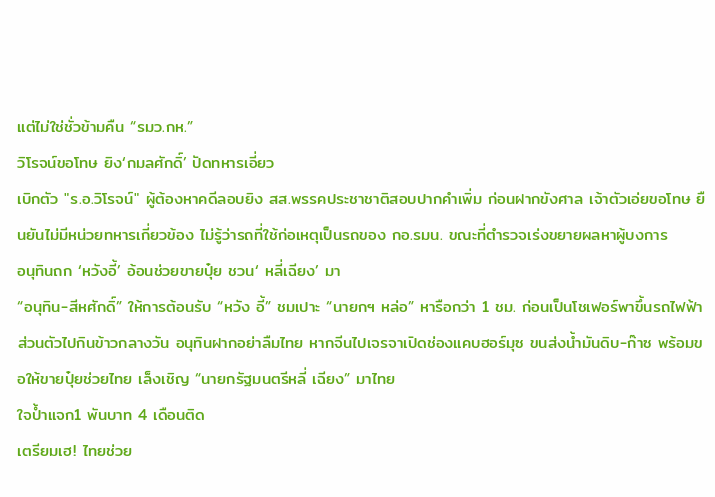แต่ไม่ใช่ชั่วข้ามคืน “รมว.กห.”
วิโรจน์ขอโทษ ยิง‘กมลศักดิ์’ ปัดทหารเอี่ยว
เบิกตัว "ร.อ.วิโรจน์" ผู้ต้องหาคดีลอบยิง สส.พรรคประชาชาติสอบปากคำเพิ่ม ก่อนฝากขังศาล เจ้าตัวเอ่ยขอโทษ ยืนยันไม่มีหน่วยทหารเกี่ยวข้อง ไม่รู้ว่ารถที่ใช้ก่อเหตุเป็นรถของ กอ.รมน. ขณะที่ตำรวจเร่งขยายผลหาผู้บงการ
อนุทินถก ‘หวังอี้’ อ้อนช่วยขายปุ๋ย ชวน‘ หลี่เฉียง’ มา
“อนุทิน-สีหศักดิ์” ให้การต้อนรับ “หวัง อี้” ชมเปาะ “นายกฯ หล่อ” หารือกว่า 1 ชม. ก่อนเป็นโชเฟอร์พาขึ้นรถไฟฟ้าส่วนตัวไปกินข้าวกลางวัน อนุทินฝากอย่าลืมไทย หากจีนไปเจรจาเปิดช่องแคบฮอร์มุซ ขนส่งน้ำมันดิบ-ก๊าซ พร้อมขอให้ขายปุ๋ยช่วยไทย เล็งเชิญ “นายกรัฐมนตรีหลี่ เฉียง” มาไทย
ใจปํ้าแจก1 พันบาท 4 เดือนติด
เตรียมเฮ! ไทยช่วย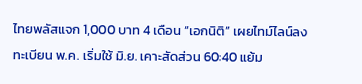ไทยพลัสแจก 1,000 บาท 4 เดือน “เอกนิติ” เผยไทม์ไลน์ลงทะเบียน พ.ค. เริ่มใช้ มิ.ย. เคาะสัดส่วน 60:40 แย้ม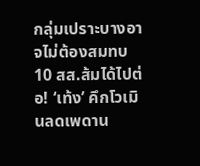กลุ่มเปราะบางอาจไม่ต้องสมทบ
10 สส.ส้มได้ไปต่อ! ‘เท้ง’ คึกโวเมินลดเพดาน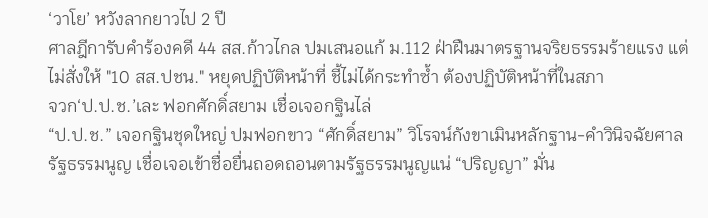‘วาโย’ หวังลากยาวไป 2 ปี
ศาลฎีการับคำร้องคดี 44 สส.ก้าวไกล ปมเสนอแก้ ม.112 ฝ่าฝืนมาตรฐานจริยธรรมร้ายแรง แต่ไม่สั่งให้ "10 สส.ปชน." หยุดปฏิบัติหน้าที่ ชี้ไม่ได้กระทำซ้ำ ต้องปฏิบัติหน้าที่ในสภา
จวก‘ป.ป.ช.’เละ ฟอกศักดิ์สยาม เชื่อเจอกฐินไล่
“ป.ป.ช.” เจอกฐินชุดใหญ่ ปมฟอกขาว “ศักดิ์สยาม” วิโรจน์กังขาเมินหลักฐาน-คำวินิจฉัยศาลรัฐธรรมนูญ เชื่อเจอเข้าชื่อยื่นถอดถอนตามรัฐธรรมนูญแน่ “ปริญญา” มั่น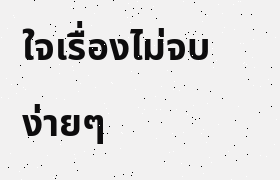ใจเรื่องไม่จบง่ายๆ